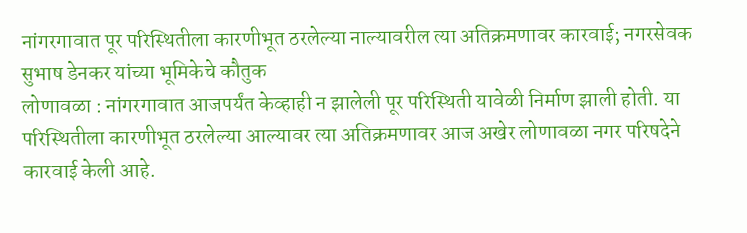नांगरगावात पूर परिस्थितीला कारणीभूत ठरलेल्या नाल्यावरील त्या अतिक्रमणावर कारवाई; नगरसेवक सुभाष डेनकर यांच्या भूमिकेचे कौतुक
लोणावळा : नांगरगावात आजपर्यंत केव्हाही न झालेली पूर परिस्थिती यावेळी निर्माण झाली होती. या परिस्थितीला कारणीभूत ठरलेल्या आल्यावर त्या अतिक्रमणावर आज अखेर लोणावळा नगर परिषदेने कारवाई केली आहे.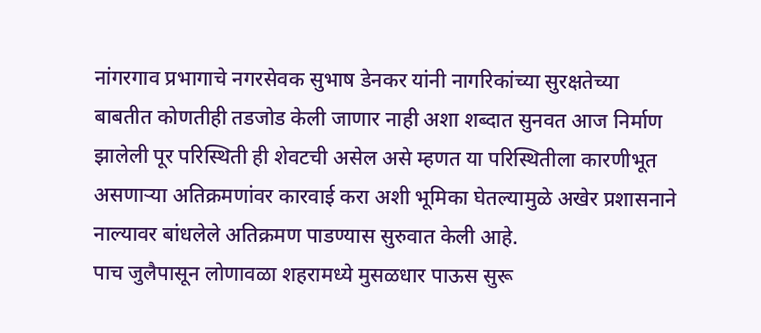नांगरगाव प्रभागाचे नगरसेवक सुभाष डेनकर यांनी नागरिकांच्या सुरक्षतेच्या बाबतीत कोणतीही तडजोड केली जाणार नाही अशा शब्दात सुनवत आज निर्माण झालेली पूर परिस्थिती ही शेवटची असेल असे म्हणत या परिस्थितीला कारणीभूत असणाऱ्या अतिक्रमणांवर कारवाई करा अशी भूमिका घेतल्यामुळे अखेर प्रशासनाने नाल्यावर बांधलेले अतिक्रमण पाडण्यास सुरुवात केली आहे.
पाच जुलैपासून लोणावळा शहरामध्ये मुसळधार पाऊस सुरू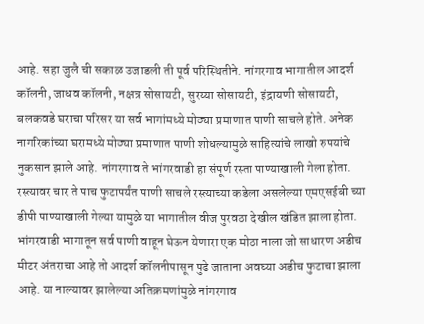आहे. सहा जुलै ची सकाळ उजाडली ती पूर्व परिस्थितीने. नांगरगाव भागातील आदर्श कॉलनी, जाधव कॉलनी, नक्षत्र सोसायटी, सुरय्या सोसायटी, इंद्रायणी सोसायटी, बलकवडे घराचा परिसर या सर्व भागांमध्ये मोठ्या प्रमाणात पाणी साचले होते. अनेक नागरिकांच्या घरामध्ये मोठ्या प्रमाणात पाणी शोधल्यामुळे साहित्यांचे लाखो रुपयांचे नुकसान झाले आहे. नांगरगाव ते भांगरवाडी हा संपूर्ण रस्ता पाण्याखाली गेला होता. रस्त्यावर चार ते पाच फुटापर्यंत पाणी साचले रस्त्याच्या कडेला असलेल्या एमएसईबी च्या डीपी पाण्याखाली गेल्या यामुळे या भागातील वीज पुरवठा देखील खंडित झाला होता.
भांगरवाडी भागातून सर्व पाणी वाहून घेऊन येणारा एक मोठा नाला जो साधारण अडीच मीटर अंतराचा आहे तो आदर्श कॉलनीपासून पुढे जाताना अवघ्या अडीच फुटाचा झाला आहे. या नाल्यावर झालेल्या अतिक्रमणांमुळे नांगरगाव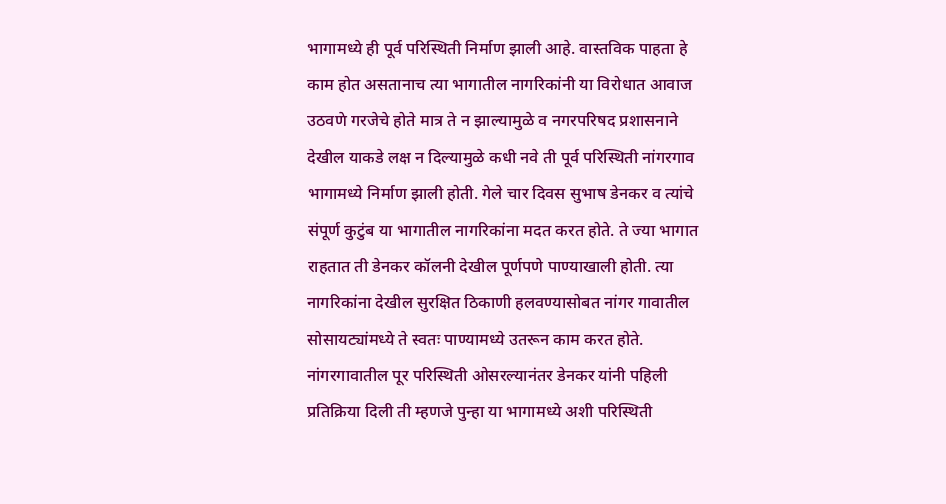भागामध्ये ही पूर्व परिस्थिती निर्माण झाली आहे. वास्तविक पाहता हे काम होत असतानाच त्या भागातील नागरिकांनी या विरोधात आवाज उठवणे गरजेचे होते मात्र ते न झाल्यामुळे व नगरपरिषद प्रशासनाने देखील याकडे लक्ष न दिल्यामुळे कधी नवे ती पूर्व परिस्थिती नांगरगाव भागामध्ये निर्माण झाली होती. गेले चार दिवस सुभाष डेनकर व त्यांचे संपूर्ण कुटुंब या भागातील नागरिकांना मदत करत होते. ते ज्या भागात राहतात ती डेनकर कॉलनी देखील पूर्णपणे पाण्याखाली होती. त्या नागरिकांना देखील सुरक्षित ठिकाणी हलवण्यासोबत नांगर गावातील सोसायट्यांमध्ये ते स्वतः पाण्यामध्ये उतरून काम करत होते.
नांगरगावातील पूर परिस्थिती ओसरल्यानंतर डेनकर यांनी पहिली प्रतिक्रिया दिली ती म्हणजे पुन्हा या भागामध्ये अशी परिस्थिती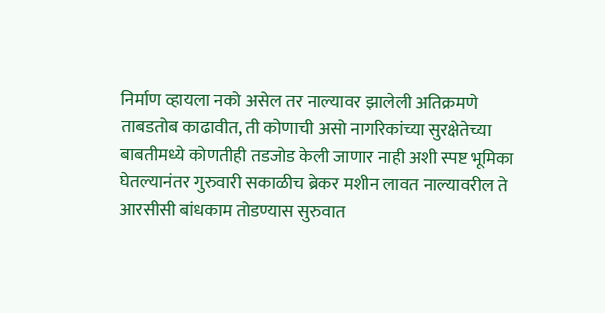निर्माण व्हायला नको असेल तर नाल्यावर झालेली अतिक्रमणे ताबडतोब काढावीत, ती कोणाची असो नागरिकांच्या सुरक्षेतेच्या बाबतीमध्ये कोणतीही तडजोड केली जाणार नाही अशी स्पष्ट भूमिका घेतल्यानंतर गुरुवारी सकाळीच ब्रेकर मशीन लावत नाल्यावरील ते आरसीसी बांधकाम तोडण्यास सुरुवात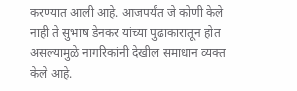करण्यात आली आहे. आजपर्यंत जे कोणी केले नाही ते सुभाष डेनकर यांच्या पुढाकारातून होत असल्यामुळे नागरिकांनी देखील समाधान व्यक्त केले आहे.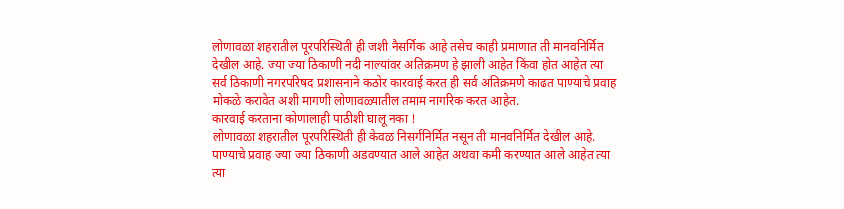लोणावळा शहरातील पूरपरिस्थिती ही जशी नैसर्गिक आहे तसेच काही प्रमाणात ती मानवनिर्मित देखील आहे. ज्या ज्या ठिकाणी नदी नाल्यांवर अतिक्रमण हे झाली आहेत किंवा होत आहेत त्या सर्व ठिकाणी नगरपरिषद प्रशासनाने कठोर कारवाई करत ही सर्व अतिक्रमणे काढत पाण्याचे प्रवाह मोकळे करावेत अशी मागणी लोणावळ्यातील तमाम नागरिक करत आहेत.
कारवाई करताना कोणालाही पाठीशी घालू नका !
लोणावळा शहरातील पूरपरिस्थिती ही केवळ निसर्गनिर्मित नसून ती मानवनिर्मित देखील आहे. पाण्याचे प्रवाह ज्या ज्या ठिकाणी अडवण्यात आले आहेत अथवा कमी करण्यात आले आहेत त्या त्या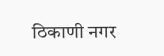ठिकाणी नगर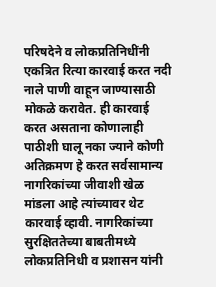परिषदेने व लोकप्रतिनिधींनी एकत्रित रित्या कारवाई करत नदी नाले पाणी वाहून जाण्यासाठी मोकळे करावेत. ही कारवाई करत असताना कोणालाही पाठीशी घालू नका ज्याने कोणी अतिक्रमण हे करत सर्वसामान्य नागरिकांच्या जीवाशी खेळ मांडला आहे त्यांच्यावर थेट कारवाई व्हावी. नागरिकांच्या सुरक्षिततेच्या बाबतीमध्ये लोकप्रतिनिधी व प्रशासन यांनी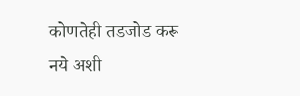कोणतेही तडजोड करू नये अशी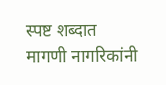स्पष्ट शब्दात मागणी नागरिकांनी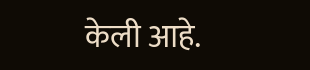केली आहे.